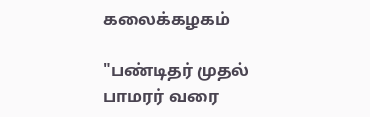கலைக்கழகம்

"பண்டிதர் முதல் பாமரர் வரை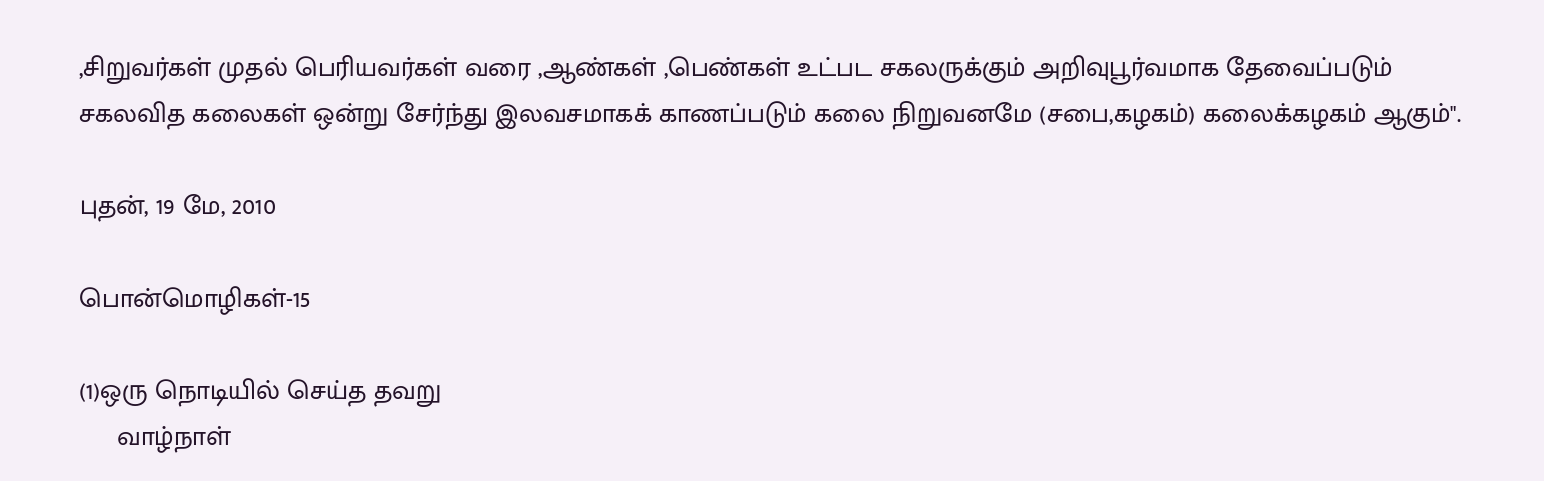,சிறுவர்கள் முதல் பெரியவர்கள் வரை ,ஆண்கள் ,பெண்கள் உட்பட சகலருக்கும் அறிவுபூர்வமாக தேவைப்படும் சகலவித கலைகள் ஒன்று சேர்ந்து இலவசமாகக் காணப்படும் கலை நிறுவனமே (சபை,கழகம்) கலைக்கழகம் ஆகும்".

புதன், 19 மே, 2010

பொன்மொழிகள்-15

(1)ஒரு நொடியில் செய்த தவறு
     வாழ்நாள்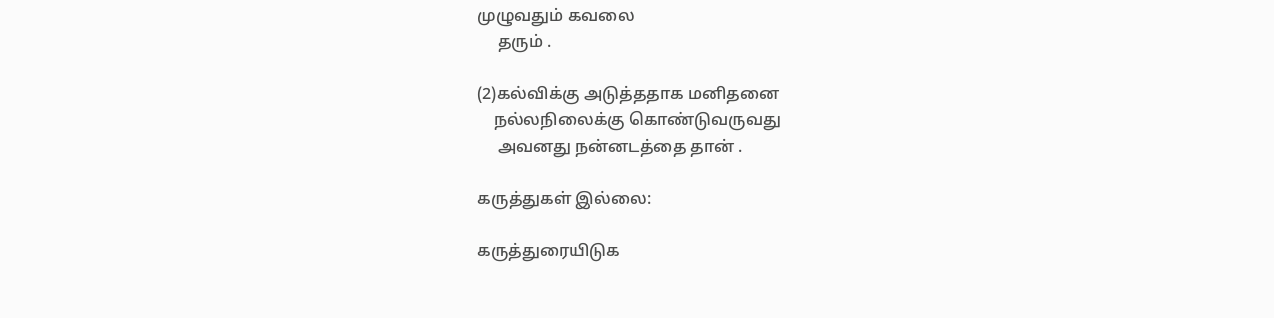முழுவதும் கவலை
     தரும் .

(2)கல்விக்கு அடுத்ததாக மனிதனை
    நல்லநிலைக்கு கொண்டுவருவது
     அவனது நன்னடத்தை தான் .

கருத்துகள் இல்லை:

கருத்துரையிடுக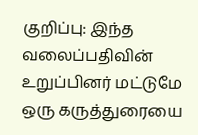குறிப்பு: இந்த வலைப்பதிவின் உறுப்பினர் மட்டுமே ஒரு கருத்துரையை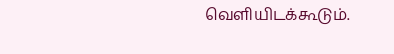வெளியிடக்கூடும்.